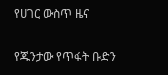የሀገር ውስጥ ዜና

የጁንታው የጥፋት ቡድን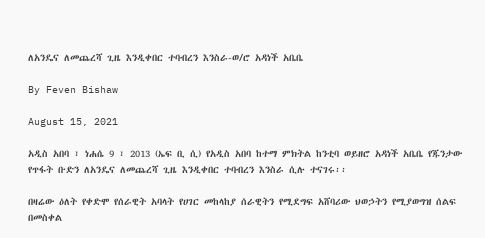ለአንዴና ለመጨረሻ ጊዜ እንዲቀበር ተባብረን እንስራ-ወ/ሮ አዳነች አቤቤ

By Feven Bishaw

August 15, 2021

አዲስ አበባ ፣ ነሐሴ 9 ፣ 2013 (ኤፍ ቢ ሲ) የአዲስ አበባ ከተማ ምክትል ከንቲባ ወይዘሮ አዳነች አቤቤ የጁንታው የጥፋት ቡድን ለአንዴና ለመጨረሻ ጊዜ እንዲቀበር ተባብረን እንስራ ሲሉ ተናገሩ፡፡

በዛሬው ዕለት የቀድሞ የሰራዊት አባላት የሀገር መከላከያ ሰራዊትን የሚደግፍ አሸባሪው ህወኃትን የሚያወግዝ ሰልፍ በመስቀል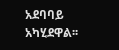አደባባይ አካሂደዋል፡፡